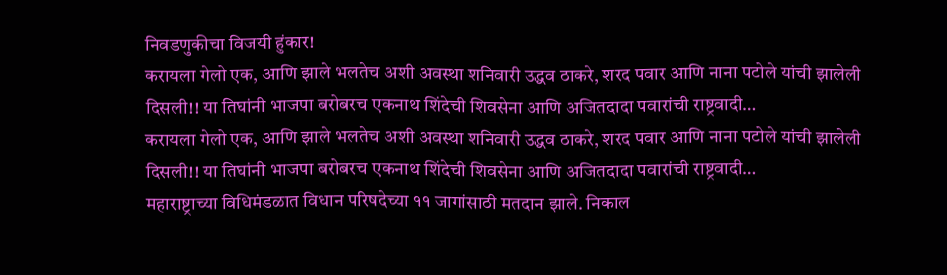निवडणुकीचा विजयी हुंकार!
करायला गेलो एक, आणि झाले भलतेच अशी अवस्था शनिवारी उद्धव ठाकरे, शरद पवार आणि नाना पटोले यांची झालेली दिसली!! या तिघांनी भाजपा बरोबरच एकनाथ शिंदेची शिवसेना आणि अजितदादा पवारांची राष्ट्रवादी…
करायला गेलो एक, आणि झाले भलतेच अशी अवस्था शनिवारी उद्धव ठाकरे, शरद पवार आणि नाना पटोले यांची झालेली दिसली!! या तिघांनी भाजपा बरोबरच एकनाथ शिंदेची शिवसेना आणि अजितदादा पवारांची राष्ट्रवादी…
महाराष्ट्राच्या विधिमंडळात विधान परिषदेच्या ११ जागांसाठी मतदान झाले. निकाल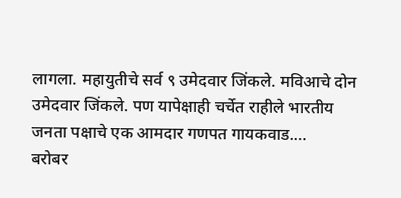लागला. महायुतीचे सर्व ९ उमेदवार जिंकले. मविआचे दोन उमेदवार जिंकले. पण यापेक्षाही चर्चेत राहीले भारतीय जनता पक्षाचे एक आमदार गणपत गायकवाड.…
बरोबर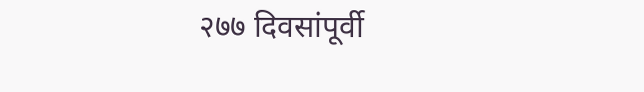२७७ दिवसांपूर्वी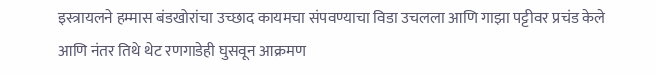इस्त्रायलने हम्मास बंडखोरांचा उच्छाद कायमचा संपवण्याचा विडा उचलला आणि गाझा पट्टीवर प्रचंड केले आणि नंतर तिथे थेट रणगाडेही घुसवून आक्रमण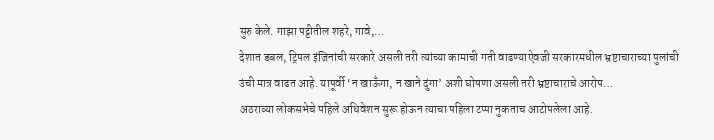सुरु केले. गाझा पट्टीतील शहरे, गावे,…
देशात डबल, ट्रिपल इंजिनांची सरकारे असली तरी त्यांच्या कामाची गती वाढण्याऐवजी सरकारमधील भ्रष्टाचाराच्या पुलांची उंची मात्र वाढत आहे. यापूर्वी ‘न खाऊँगा, न खाने दुंगा’ अशी घोषणा असली तरी भ्रष्टाचाराचे आरोप…
अठराव्या लोकसभेचे पहिले अधिवेशन सुरू होऊन त्याचा पहिला टप्पा नुकताच आटोपलेला आहे.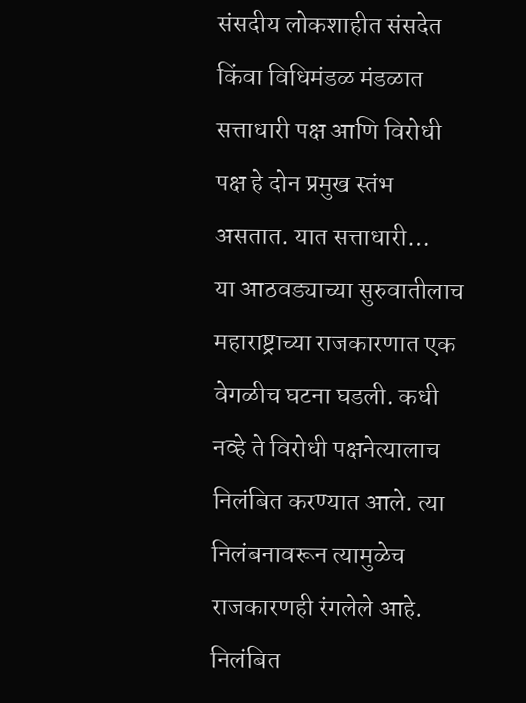संसदीय लोकशाहीत संसदेत किंवा विधिमंडळ मंडळात सत्ताधारी पक्ष आणि विरोधी पक्ष हे दोन प्रमुख स्तंभ असतात. यात सत्ताधारी…
या आठवड्याच्या सुरुवातीलाच महाराष्ट्राच्या राजकारणात एक वेगळीच घटना घडली. कधी नव्हे ते विरोधी पक्षनेत्यालाच निलंबित करण्यात आले. त्या निलंबनावरून त्यामुळेच राजकारणही रंगलेले आहे. निलंबित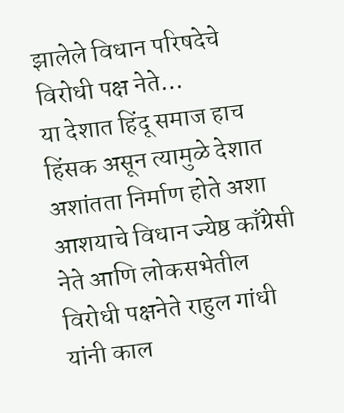झालेले विधान परिषदेचे विरोधी पक्ष नेते…
या देशात हिंदू समाज हाच हिंसक असून त्यामुळे देशात अशांतता निर्माण होते अशा आशयाचे विधान ज्येष्ठ काँग्रेसी नेते आणि लोकसभेतील विरोधी पक्षनेते राहुल गांधी यांनी काल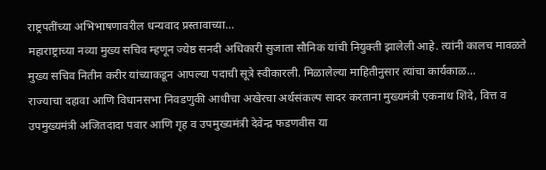राष्ट्रपतींच्या अभिभाषणावरील धन्यवाद प्रस्तावाच्या…
महाराष्ट्राच्या नव्या मुख्य सचिव म्हणून ज्येष्ठ सनदी अधिकारी सुजाता सौनिक यांची नियुक्ती झालेली आहे. त्यांनी कालच मावळते मुख्य सचिव नितीन करीर यांच्याकडून आपल्या पदाची सूत्रे स्वीकारली. मिळालेल्या माहितीनुसार त्यांचा कार्यकाळ…
राज्याचा दहावा आणि विधानसभा निवडणुकी आधीचा अखेरचा अर्थसंकल्प सादर करताना मुख्यमंत्री एकनाथ शिंदे, वित्त व उपमुख्यमंत्री अजितदादा पवार आणि गृह व उपमुख्यमंत्री देवेन्द्र फडणवीस या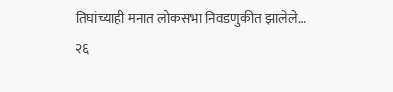तिघांच्याही मनात लोकसभा निवडणुकीत झालेले…
२६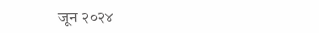जून २०२४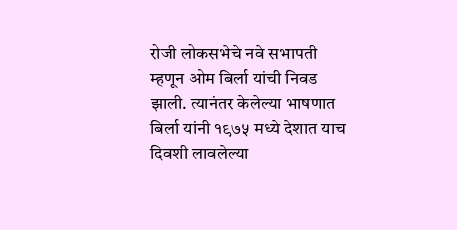रोजी लोकसभेचे नवे सभापती म्हणून ओम बिर्ला यांची निवड झाली. त्यानंतर केलेल्या भाषणात बिर्ला यांनी १९७५ मध्ये देशात याच दिवशी लावलेल्या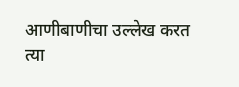आणीबाणीचा उल्लेख करत त्या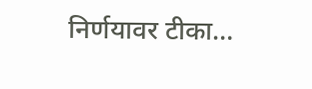निर्णयावर टीका…